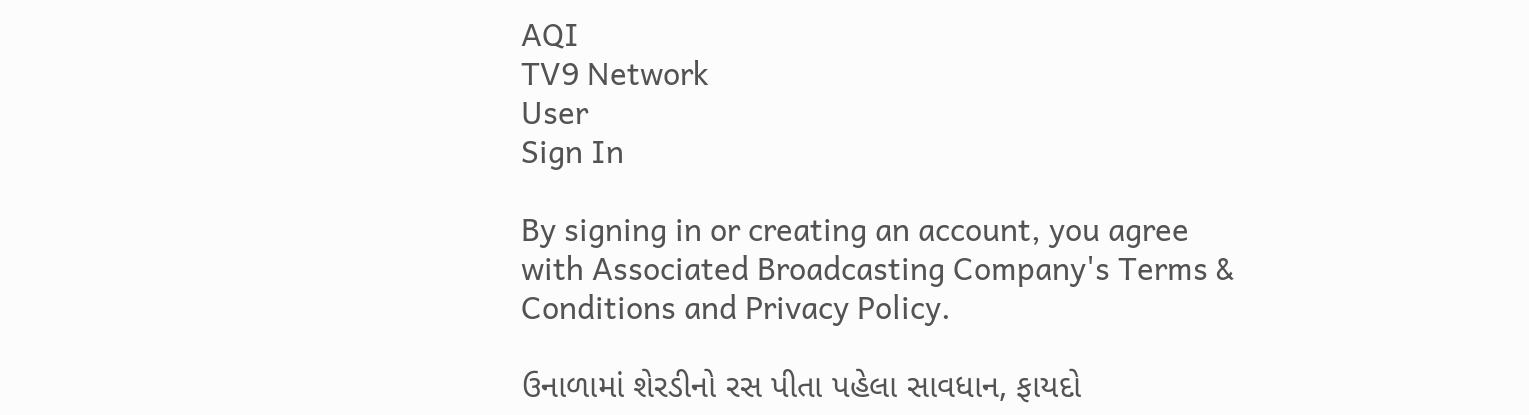AQI
TV9 Network
User
Sign In

By signing in or creating an account, you agree with Associated Broadcasting Company's Terms & Conditions and Privacy Policy.

ઉનાળામાં શેરડીનો રસ પીતા પહેલા સાવધાન, ફાયદો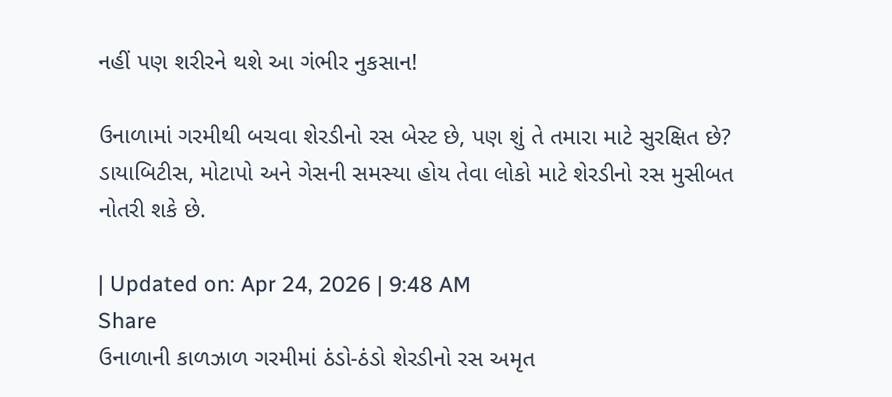નહીં પણ શરીરને થશે આ ગંભીર નુકસાન!

ઉનાળામાં ગરમીથી બચવા શેરડીનો રસ બેસ્ટ છે, પણ શું તે તમારા માટે સુરક્ષિત છે? ડાયાબિટીસ, મોટાપો અને ગેસની સમસ્યા હોય તેવા લોકો માટે શેરડીનો રસ મુસીબત નોતરી શકે છે.

| Updated on: Apr 24, 2026 | 9:48 AM
Share
ઉનાળાની કાળઝાળ ગરમીમાં ઠંડો-ઠંડો શેરડીનો રસ અમૃત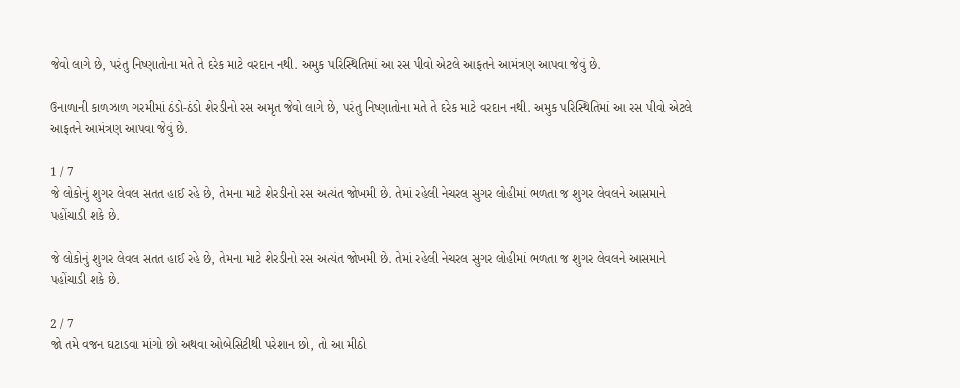જેવો લાગે છે, પરંતુ નિષ્ણાતોના મતે તે દરેક માટે વરદાન નથી. અમુક પરિસ્થિતિમાં આ રસ પીવો એટલે આફતને આમંત્રણ આપવા જેવું છે.

ઉનાળાની કાળઝાળ ગરમીમાં ઠંડો-ઠંડો શેરડીનો રસ અમૃત જેવો લાગે છે, પરંતુ નિષ્ણાતોના મતે તે દરેક માટે વરદાન નથી. અમુક પરિસ્થિતિમાં આ રસ પીવો એટલે આફતને આમંત્રણ આપવા જેવું છે.

1 / 7
જે લોકોનું શુગર લેવલ સતત હાઈ રહે છે, તેમના માટે શેરડીનો રસ અત્યંત જોખમી છે. તેમાં રહેલી નેચરલ સુગર લોહીમાં ભળતા જ શુગર લેવલને આસમાને પહોંચાડી શકે છે.

જે લોકોનું શુગર લેવલ સતત હાઈ રહે છે, તેમના માટે શેરડીનો રસ અત્યંત જોખમી છે. તેમાં રહેલી નેચરલ સુગર લોહીમાં ભળતા જ શુગર લેવલને આસમાને પહોંચાડી શકે છે.

2 / 7
જો તમે વજન ઘટાડવા માંગો છો અથવા ઓબેસિટીથી પરેશાન છો, તો આ મીઠો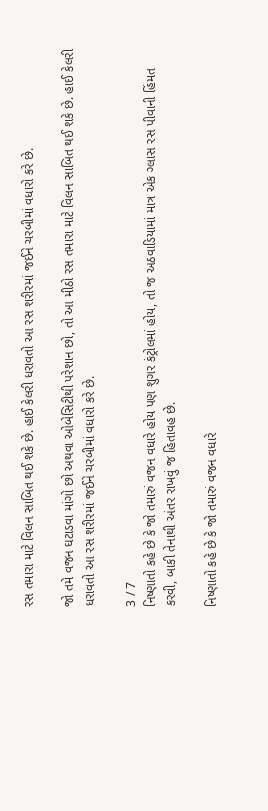રસ તમારા માટે વિલન સાબિત થઈ શકે છે. હાઈ કેલરી ધરાવતો આ રસ શરીરમાં જઈને ચરબીમાં વધારો કરે છે.

જો તમે વજન ઘટાડવા માંગો છો અથવા ઓબેસિટીથી પરેશાન છો, તો આ મીઠો રસ તમારા માટે વિલન સાબિત થઈ શકે છે. હાઈ કેલરી ધરાવતો આ રસ શરીરમાં જઈને ચરબીમાં વધારો કરે છે.

3 / 7
નિષ્ણાતો કહે છે કે જો તમારું વજન વધારે હોય પણ શુગર કંટ્રોલમાં હોય, તો જ અઠવાડિયામાં માત્ર એક ગ્લાસ રસ પીવાની હિંમત કરવી, બાકી તેનાથી અંતર રાખવું જ હિતાવહ છે.

નિષ્ણાતો કહે છે કે જો તમારું વજન વધારે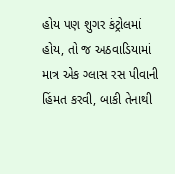હોય પણ શુગર કંટ્રોલમાં હોય, તો જ અઠવાડિયામાં માત્ર એક ગ્લાસ રસ પીવાની હિંમત કરવી, બાકી તેનાથી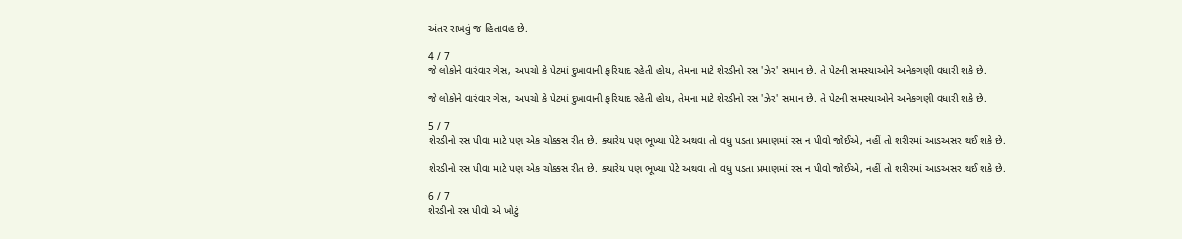અંતર રાખવું જ હિતાવહ છે.

4 / 7
જે લોકોને વારંવાર ગેસ, અપચો કે પેટમાં દુખાવાની ફરિયાદ રહેતી હોય, તેમના માટે શેરડીનો રસ 'ઝેર' સમાન છે. તે પેટની સમસ્યાઓને અનેકગણી વધારી શકે છે.

જે લોકોને વારંવાર ગેસ, અપચો કે પેટમાં દુખાવાની ફરિયાદ રહેતી હોય, તેમના માટે શેરડીનો રસ 'ઝેર' સમાન છે. તે પેટની સમસ્યાઓને અનેકગણી વધારી શકે છે.

5 / 7
શેરડીનો રસ પીવા માટે પણ એક ચોક્કસ રીત છે. ક્યારેય પણ ભૂખ્યા પેટે અથવા તો વધુ પડતા પ્રમાણમાં રસ ન પીવો જોઈએ, નહીં તો શરીરમાં આડઅસર થઈ શકે છે.

શેરડીનો રસ પીવા માટે પણ એક ચોક્કસ રીત છે. ક્યારેય પણ ભૂખ્યા પેટે અથવા તો વધુ પડતા પ્રમાણમાં રસ ન પીવો જોઈએ, નહીં તો શરીરમાં આડઅસર થઈ શકે છે.

6 / 7
શેરડીનો રસ પીવો એ ખોટું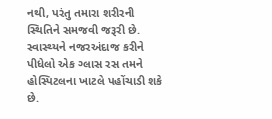નથી, પરંતુ તમારા શરીરની સ્થિતિને સમજવી જરૂરી છે. સ્વાસ્થ્યને નજરઅંદાજ કરીને પીધેલો એક ગ્લાસ રસ તમને હોસ્પિટલના ખાટલે પહોંચાડી શકે છે.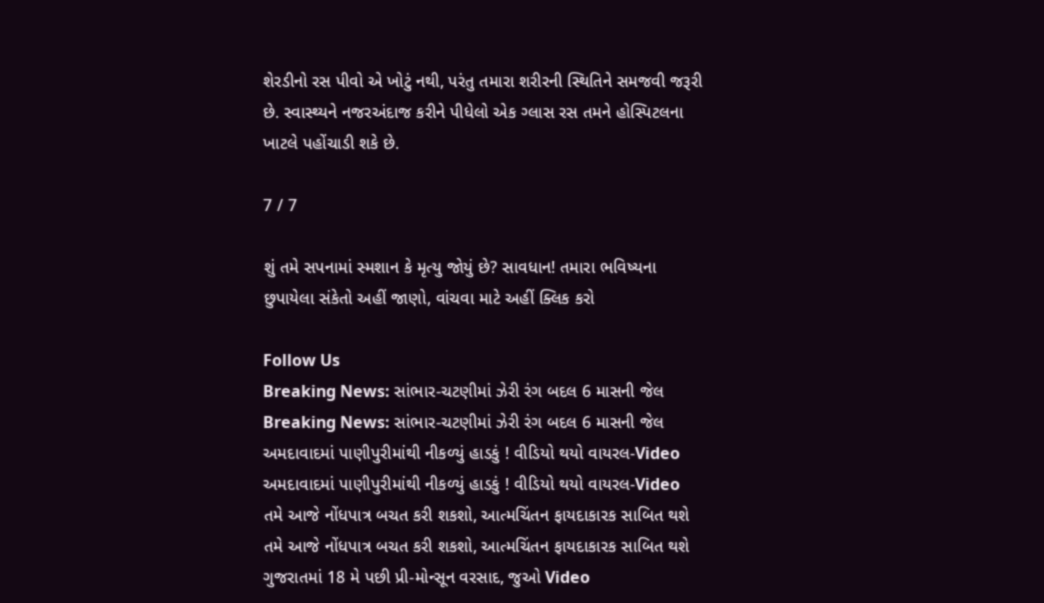શેરડીનો રસ પીવો એ ખોટું નથી, પરંતુ તમારા શરીરની સ્થિતિને સમજવી જરૂરી છે. સ્વાસ્થ્યને નજરઅંદાજ કરીને પીધેલો એક ગ્લાસ રસ તમને હોસ્પિટલના ખાટલે પહોંચાડી શકે છે.

7 / 7

શું તમે સપનામાં સ્મશાન કે મૃત્યુ જોયું છે? સાવધાન! તમારા ભવિષ્યના છુપાયેલા સંકેતો અહીં જાણો, વાંચવા માટે અહીં ક્લિક કરો

Follow Us
Breaking News: સાંભાર-ચટણીમાં ઝેરી રંગ બદલ 6 માસની જેલ
Breaking News: સાંભાર-ચટણીમાં ઝેરી રંગ બદલ 6 માસની જેલ
અમદાવાદમાં પાણીપુરીમાંથી નીકળ્યું હાડકું ! વીડિયો થયો વાયરલ-Video
અમદાવાદમાં પાણીપુરીમાંથી નીકળ્યું હાડકું ! વીડિયો થયો વાયરલ-Video
તમે આજે નોંધપાત્ર બચત કરી શકશો, આત્મચિંતન ફાયદાકારક સાબિત થશે
તમે આજે નોંધપાત્ર બચત કરી શકશો, આત્મચિંતન ફાયદાકારક સાબિત થશે
ગુજરાતમાં 18 મે પછી પ્રી-મોન્સૂન વરસાદ, જુઓ Video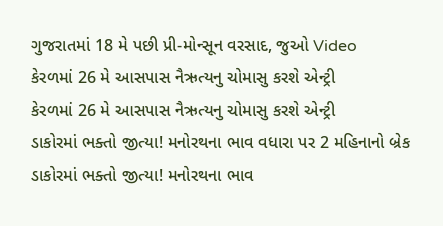ગુજરાતમાં 18 મે પછી પ્રી-મોન્સૂન વરસાદ, જુઓ Video
કેરળમાં 26 મે આસપાસ નૈઋત્યનુ ચોમાસુ કરશે એન્ટ્રી
કેરળમાં 26 મે આસપાસ નૈઋત્યનુ ચોમાસુ કરશે એન્ટ્રી
ડાકોરમાં ભક્તો જીત્યા! મનોરથના ભાવ વધારા પર 2 મહિનાનો બ્રેક
ડાકોરમાં ભક્તો જીત્યા! મનોરથના ભાવ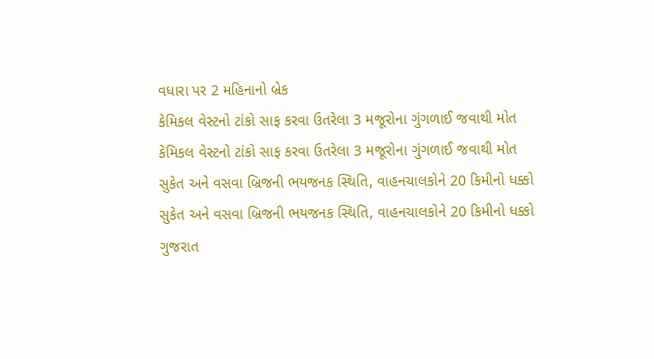વધારા પર 2 મહિનાનો બ્રેક
કેમિકલ વેસ્ટનો ટાંકો સાફ કરવા ઉતરેલા 3 મજૂરોના ગુંગળાઈ જવાથી મોત
કેમિકલ વેસ્ટનો ટાંકો સાફ કરવા ઉતરેલા 3 મજૂરોના ગુંગળાઈ જવાથી મોત
સુકેત અને વસવા બ્રિજની ભયજનક સ્થિતિ, વાહનચાલકોને 20 કિમીનો ધક્કો
સુકેત અને વસવા બ્રિજની ભયજનક સ્થિતિ, વાહનચાલકોને 20 કિમીનો ધક્કો
ગુજરાત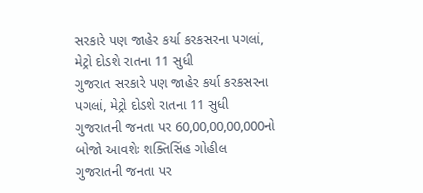સરકારે પણ જાહેર કર્યા કરકસરના પગલાં, મેટ્રો દોડશે રાતના 11 સુધી
ગુજરાત સરકારે પણ જાહેર કર્યા કરકસરના પગલાં, મેટ્રો દોડશે રાતના 11 સુધી
ગુજરાતની જનતા પર 60,00,00,00,000નો બોજો આવશેઃ શક્તિસિંહ ગોહીલ
ગુજરાતની જનતા પર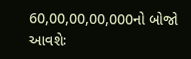60,00,00,00,000નો બોજો આવશેઃ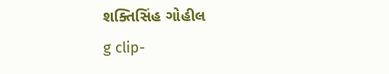શક્તિસિંહ ગોહીલ
g clip-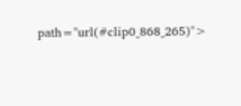path="url(#clip0_868_265)">